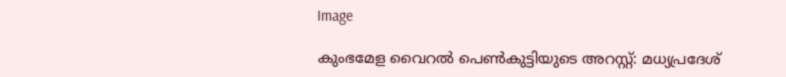Image

കുംഭമേള വൈറൽ പെൺകുട്ടിയുടെ അറസ്റ്റ്: മധ്യപ്രദേശ്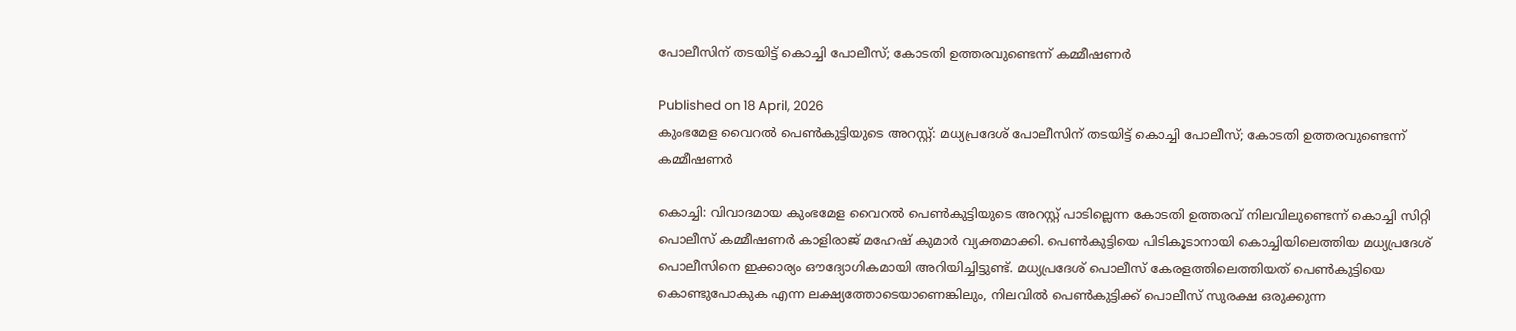പോലീസിന് തടയിട്ട് കൊച്ചി പോലീസ്; കോടതി ഉത്തരവുണ്ടെന്ന് കമ്മീഷണർ

Published on 18 April, 2026
കുംഭമേള വൈറൽ പെൺകുട്ടിയുടെ അറസ്റ്റ്: മധ്യപ്രദേശ് പോലീസിന് തടയിട്ട് കൊച്ചി പോലീസ്; കോടതി ഉത്തരവുണ്ടെന്ന് കമ്മീഷണർ

കൊച്ചി: വിവാദമായ കുംഭമേള വൈറല്‍ പെണ്‍കുട്ടിയുടെ അറസ്റ്റ് പാടില്ലെന്ന കോടതി ഉത്തരവ് നിലവിലുണ്ടെന്ന് കൊച്ചി സിറ്റി പൊലീസ് കമ്മീഷണര്‍ കാളിരാജ് മഹേഷ് കുമാർ വ്യക്തമാക്കി. പെണ്‍കുട്ടിയെ പിടികൂടാനായി കൊച്ചിയിലെത്തിയ മധ്യപ്രദേശ് പൊലീസിനെ ഇക്കാര്യം ഔദ്യോഗികമായി അറിയിച്ചിട്ടുണ്ട്. മധ്യപ്രദേശ് പൊലീസ് കേരളത്തിലെത്തിയത് പെൺകുട്ടിയെ കൊണ്ടുപോകുക എന്ന ലക്ഷ്യത്തോടെയാണെങ്കിലും, നിലവിൽ പെൺകുട്ടിക്ക് പൊലീസ് സുരക്ഷ ഒരുക്കുന്ന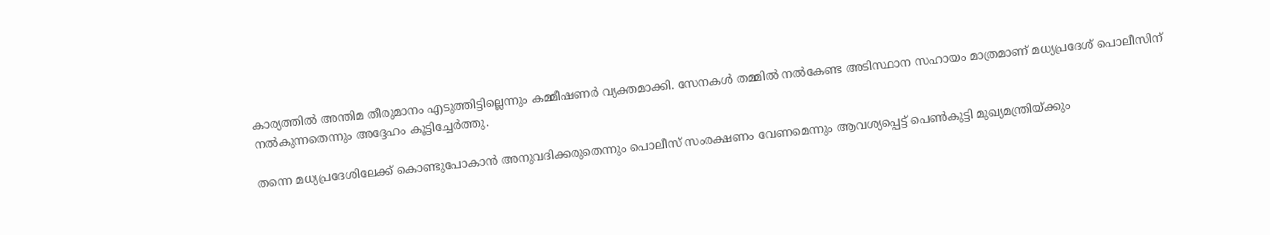കാര്യത്തിൽ അന്തിമ തീരുമാനം എടുത്തിട്ടില്ലെന്നും കമ്മീഷണർ വ്യക്തമാക്കി. സേനകൾ തമ്മിൽ നൽകേണ്ട അടിസ്ഥാന സഹായം മാത്രമാണ് മധ്യപ്രദേശ് പൊലീസിന് നൽകുന്നതെന്നും അദ്ദേഹം കൂട്ടിച്ചേർത്തു.

തന്നെ മധ്യപ്രദേശിലേക്ക് കൊണ്ടുപോകാൻ അനുവദിക്കരുതെന്നും പൊലീസ് സംരക്ഷണം വേണമെന്നും ആവശ്യപ്പെട്ട് പെൺകുട്ടി മുഖ്യമന്ത്രിയ്ക്കും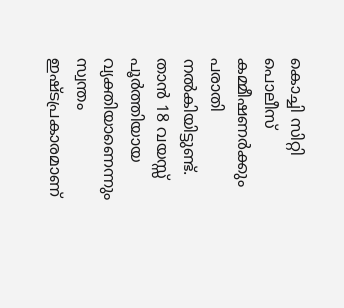കൊച്ചി സിറ്റി പൊലീസ് കമ്മീഷണർക്കും പരാതി നൽകിയിട്ടുണ്ട്. താൻ 18 വയസ്സ് പൂർത്തിയായ വ്യക്തിയാണെന്നും സ്വന്തം ഇഷ്ടപ്രകാരമാണ്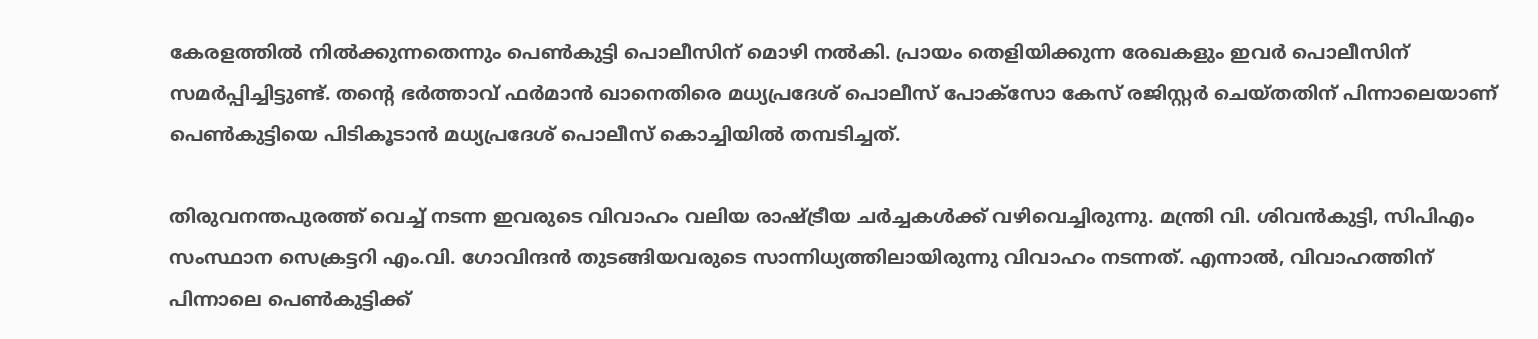കേരളത്തിൽ നിൽക്കുന്നതെന്നും പെൺകുട്ടി പൊലീസിന് മൊഴി നൽകി. പ്രായം തെളിയിക്കുന്ന രേഖകളും ഇവർ പൊലീസിന് സമർപ്പിച്ചിട്ടുണ്ട്. തന്റെ ഭർത്താവ് ഫർമാൻ ഖാനെതിരെ മധ്യപ്രദേശ് പൊലീസ് പോക്സോ കേസ് രജിസ്റ്റർ ചെയ്തതിന് പിന്നാലെയാണ് പെൺകുട്ടിയെ പിടികൂടാൻ മധ്യപ്രദേശ് പൊലീസ് കൊച്ചിയിൽ തമ്പടിച്ചത്.

തിരുവനന്തപുരത്ത് വെച്ച് നടന്ന ഇവരുടെ വിവാഹം വലിയ രാഷ്ട്രീയ ചർച്ചകൾക്ക് വഴിവെച്ചിരുന്നു. മന്ത്രി വി. ശിവൻകുട്ടി, സിപിഎം സംസ്ഥാന സെക്രട്ടറി എം.വി. ഗോവിന്ദൻ തുടങ്ങിയവരുടെ സാന്നിധ്യത്തിലായിരുന്നു വിവാഹം നടന്നത്. എന്നാൽ, വിവാഹത്തിന് പിന്നാലെ പെൺകുട്ടിക്ക്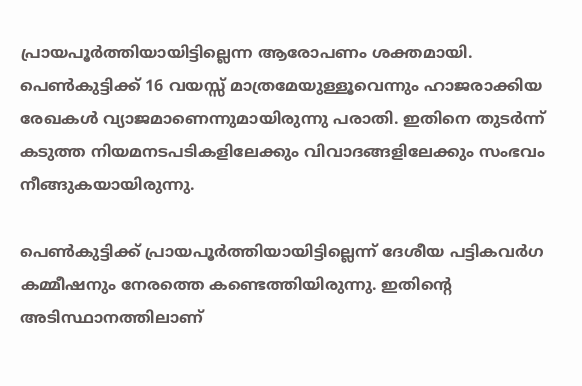പ്രായപൂർത്തിയായിട്ടില്ലെന്ന ആരോപണം ശക്തമായി. പെൺകുട്ടിക്ക് 16 വയസ്സ് മാത്രമേയുള്ളൂവെന്നും ഹാജരാക്കിയ രേഖകൾ വ്യാജമാണെന്നുമായിരുന്നു പരാതി. ഇതിനെ തുടർന്ന് കടുത്ത നിയമനടപടികളിലേക്കും വിവാദങ്ങളിലേക്കും സംഭവം നീങ്ങുകയായിരുന്നു.

പെൺകുട്ടിക്ക് പ്രായപൂർത്തിയായിട്ടില്ലെന്ന് ദേശീയ പട്ടികവർഗ കമ്മീഷനും നേരത്തെ കണ്ടെത്തിയിരുന്നു. ഇതിന്റെ അടിസ്ഥാനത്തിലാണ്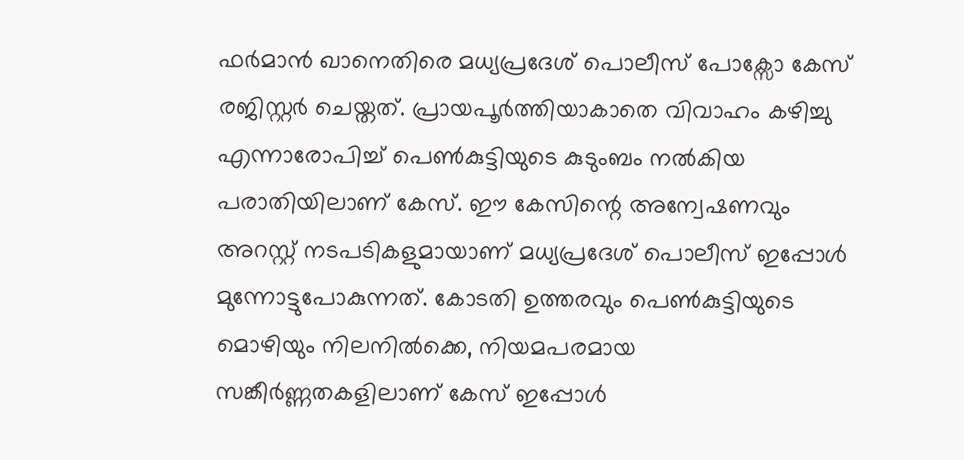ഫർമാൻ ഖാനെതിരെ മധ്യപ്രദേശ് പൊലീസ് പോക്സോ കേസ് രജിസ്റ്റർ ചെയ്തത്. പ്രായപൂർത്തിയാകാതെ വിവാഹം കഴിച്ചു എന്നാരോപിച്ച് പെൺകുട്ടിയുടെ കുടുംബം നൽകിയ പരാതിയിലാണ് കേസ്. ഈ കേസിന്റെ അന്വേഷണവും അറസ്റ്റ് നടപടികളുമായാണ് മധ്യപ്രദേശ് പൊലീസ് ഇപ്പോൾ മുന്നോട്ടുപോകുന്നത്. കോടതി ഉത്തരവും പെൺകുട്ടിയുടെ മൊഴിയും നിലനിൽക്കെ, നിയമപരമായ സങ്കീർണ്ണതകളിലാണ് കേസ് ഇപ്പോൾ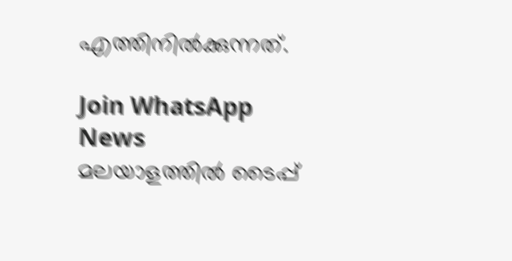എത്തിനിൽക്കുന്നത്.

Join WhatsApp News
മലയാളത്തില്‍ ടൈപ്പ്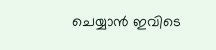ചെയ്യാന്‍ ഇവിടെ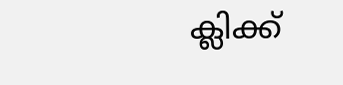ക്ലിക്ക്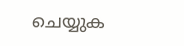ചെയ്യുക